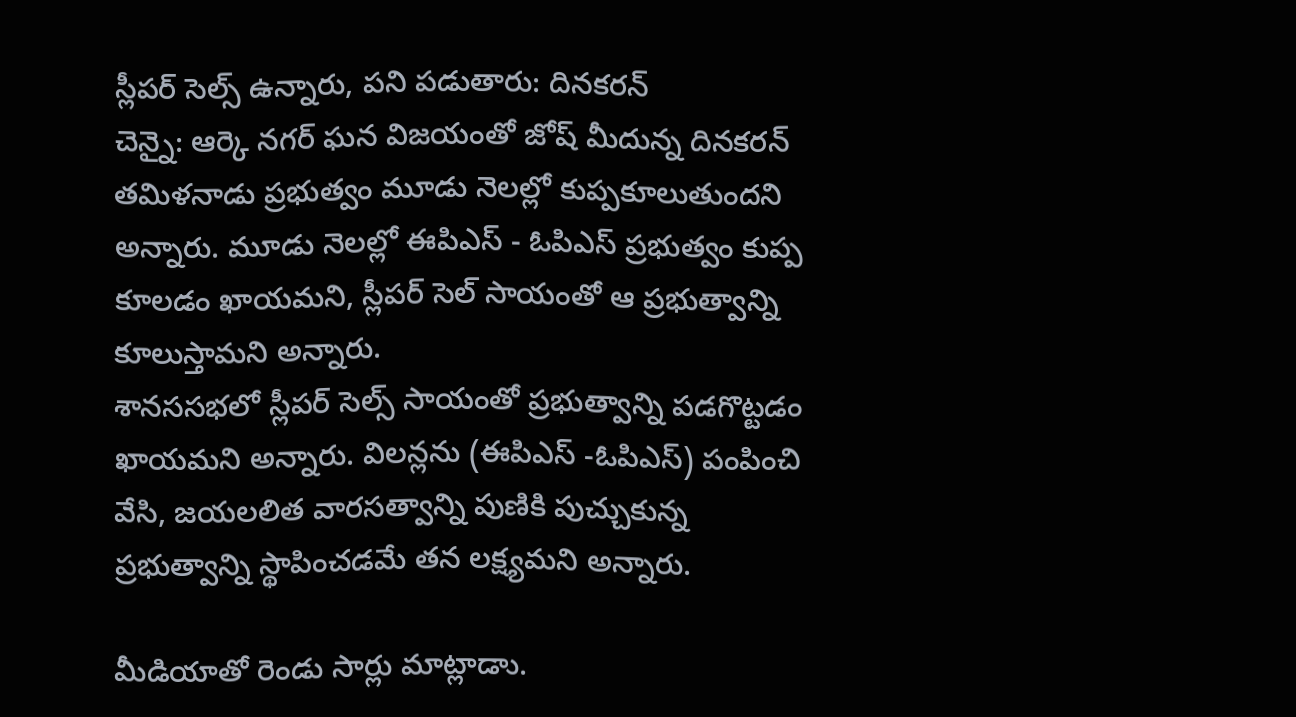స్లీపర్ సెల్స్ ఉన్నారు, పని పడుతారు: దినకరన్
చెన్నై: ఆర్కె నగర్ ఘన విజయంతో జోష్ మీదున్న దినకరన్ తమిళనాడు ప్రభుత్వం మూడు నెలల్లో కుప్పకూలుతుందని అన్నారు. మూడు నెలల్లో ఈపిఎస్ - ఓపిఎస్ ప్రభుత్వం కుప్ప కూలడం ఖాయమని, స్లీపర్ సెల్ సాయంతో ఆ ప్రభుత్వాన్ని కూలుస్తామని అన్నారు.
శానససభలో స్లీపర్ సెల్స్ సాయంతో ప్రభుత్వాన్ని పడగొట్టడం ఖాయమని అన్నారు. విలన్లను (ఈపిఎస్ -ఓపిఎస్) పంపించి వేసి, జయలలిత వారసత్వాన్ని పుణికి పుచ్చుకున్న ప్రభుత్వాన్ని స్థాపించడమే తన లక్ష్యమని అన్నారు.

మీడియాతో రెండు సార్లు మాట్లాడాు.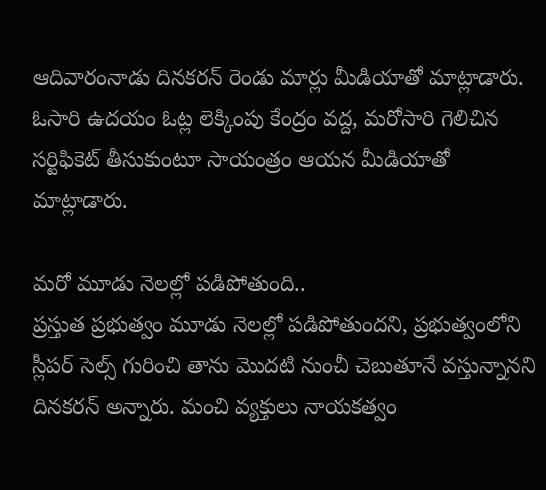ఆదివారంనాడు దినకరన్ రెండు మార్లు మీడియాతో మాట్లాడారు. ఓసారి ఉదయం ఓట్ల లెక్కింపు కేంద్రం వద్ద, మరోసారి గెలిచిన సర్టిఫికెట్ తీసుకుంటూ సాయంత్రం ఆయన మీడియాతో మాట్లాడారు.

మరో మూడు నెలల్లో పడిపోతుంది..
ప్రస్తుత ప్రభుత్వం మూడు నెలల్లో పడిపోతుందని, ప్రభుత్వంలోని స్లీపర్ సెల్స్ గురించి తాను మొదటి నుంచీ చెబుతూనే వస్తున్నానని దినకరన్ అన్నారు. మంచి వ్యక్తులు నాయకత్వం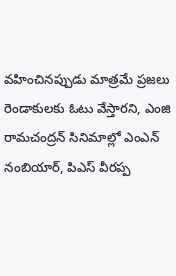వహించినప్పుడు మాత్రమే ప్రజలు రెండాకులకు ఓటు వేస్తారని, ఎంజి రామచంద్రన్ సినిమాల్లో ఎంఎన్ నంబియార్, పిఎస్ వీరప్ప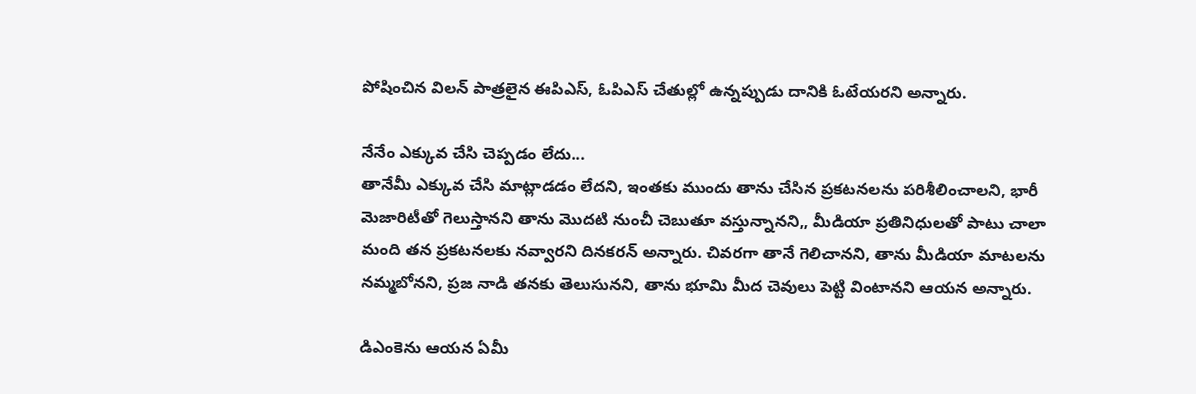పోషించిన విలన్ పాత్రలైన ఈపిఎస్, ఓపిఎస్ చేతుల్లో ఉన్నప్పుడు దానికి ఓటేయరని అన్నారు.

నేనేం ఎక్కువ చేసి చెప్పడం లేదు...
తానేమీ ఎక్కువ చేసి మాట్లాడడం లేదని, ఇంతకు ముందు తాను చేసిన ప్రకటనలను పరిశీలించాలని, భారీ మెజారిటీతో గెలుస్తానని తాను మొదటి నుంచీ చెబుతూ వస్తున్నానని,, మీడియా ప్రతినిధులతో పాటు చాలా మంది తన ప్రకటనలకు నవ్వారని దినకరన్ అన్నారు. చివరగా తానే గెలిచానని, తాను మీడియా మాటలను నమ్మబోనని, ప్రజ నాడి తనకు తెలుసునని, తాను భూమి మీద చెవులు పెట్టి వింటానని ఆయన అన్నారు.

డిఎంకెను ఆయన ఏమీ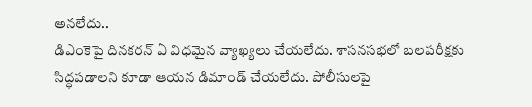అనలేదు..
డిఎంకెపై దినకరన్ ఏ విధమైన వ్యాఖ్యలు చేయలేదు. శాసనసభలో బలపరీక్షకు సిద్ధపడాలని కూడా ఆయన డిమాండ్ చేయలేదు. పోలీసులపై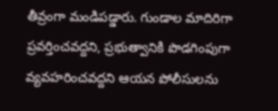తీవ్రంగా మండిపడ్డారు. గుండాల మాదిరిగా ప్రవర్తించవద్దని, ప్రభుత్వానికి పొడగింపుగా వ్యవహరించవద్దని ఆయన పోలీసులను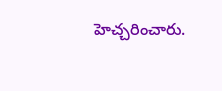హెచ్చరించారు.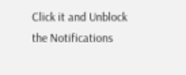Click it and Unblock the Notifications